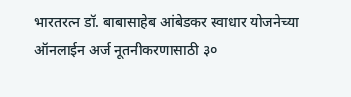भारतरत्न डॉ. बाबासाहेब आंबेडकर स्वाधार योजनेच्या ऑनलाईन अर्ज नूतनीकरणासाठी ३०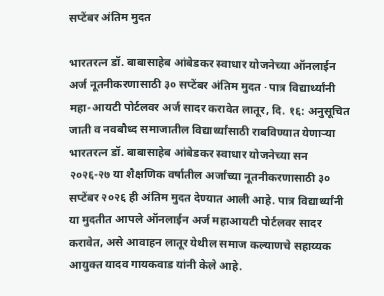सप्टेंबर अंतिम मुदत

भारतरत्न डॉ. बाबासाहेब आंबेडकर स्वाधार योजनेच्या ऑनलाईन अर्ज नूतनीकरणासाठी ३० सप्टेंबर अंतिम मुदत · पात्र विद्यार्थ्यांनी महा-आयटी पोर्टलवर अर्ज सादर करावेत लातूर, दि. १६: अनुसूचित जाती व नवबौध्द समाजातील विद्यार्थ्यांसाठी राबविण्यात येणाऱ्या भारतरत्न डॉ. बाबासाहेब आंबेडकर स्वाधार योजनेच्या सन २०२६-२७ या शैक्षणिक वर्षातील अर्जांच्या नूतनीकरणासाठी ३० सप्टेंबर २०२६ ही अंतिम मुदत देण्यात आली आहे. पात्र विद्यार्थ्यांनी या मुदतीत आपले ऑनलाईन अर्ज महाआयटी पोर्टलवर सादर करावेत, असे आवाहन लातूर येथील समाज कल्याणचे सहाय्यक आयुक्त यादव गायकवाड यांनी केले आहे.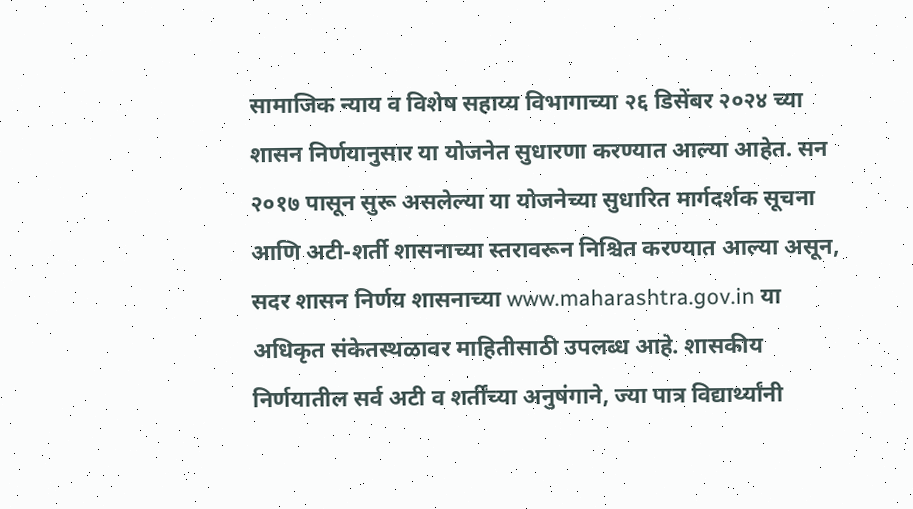सामाजिक न्याय व विशेष सहाय्य विभागाच्या २६ डिसेंबर २०२४ च्या शासन निर्णयानुसार या योजनेत सुधारणा करण्यात आल्या आहेत. सन २०१७ पासून सुरू असलेल्या या योजनेच्या सुधारित मार्गदर्शक सूचना आणि अटी-शर्ती शासनाच्या स्तरावरून निश्चित करण्यात आल्या असून, सदर शासन निर्णय शासनाच्या www.maharashtra.gov.in या अधिकृत संकेतस्थळावर माहितीसाठी उपलब्ध आहे. शासकीय निर्णयातील सर्व अटी व शर्तींच्या अनुषंगाने, ज्या पात्र विद्यार्थ्यांनी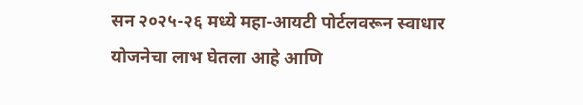सन २०२५-२६ मध्ये महा-आयटी पोर्टलवरून स्वाधार योजनेचा लाभ घेतला आहे आणि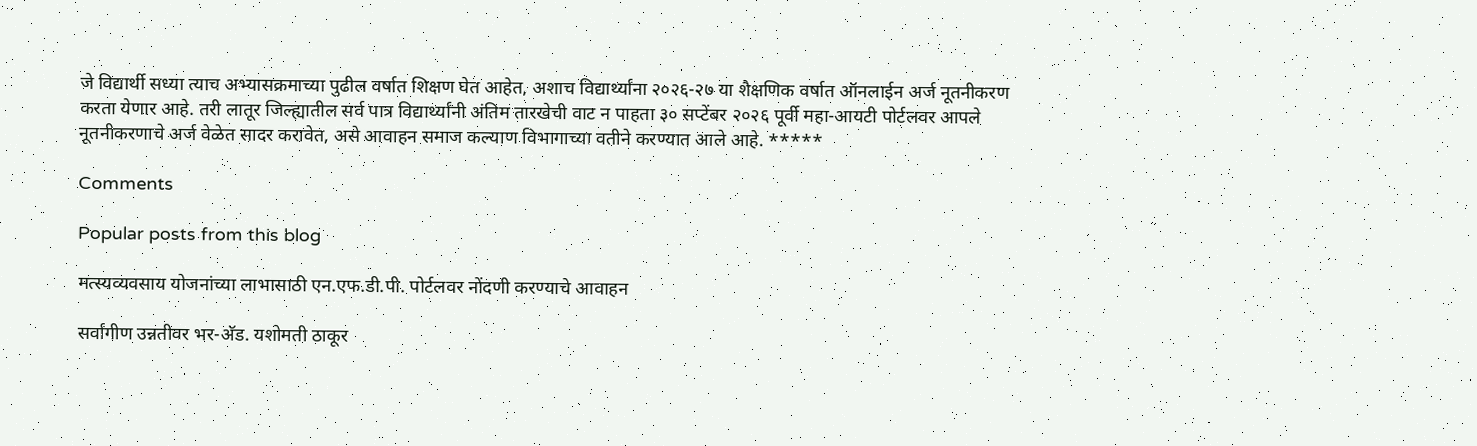जे विद्यार्थी सध्या त्याच अभ्यासक्रमाच्या पुढील वर्षात शिक्षण घेत आहेत, अशाच विद्यार्थ्यांना २०२६-२७ या शैक्षणिक वर्षात ऑनलाईन अर्ज नूतनीकरण करता येणार आहे. तरी लातूर जिल्ह्यातील सर्व पात्र विद्यार्थ्यांनी अंतिम तारखेची वाट न पाहता ३० सप्टेंबर २०२६ पूर्वी महा-आयटी पोर्टलवर आपले नूतनीकरणाचे अर्ज वेळेत सादर करावेत, असे आवाहन समाज कल्याण विभागाच्या वतीने करण्यात आले आहे. *****

Comments

Popular posts from this blog

मत्स्यव्यवसाय योजनांच्या लाभासाठी एन.एफ.डी.पी. पोर्टलवर नोंदणी करण्याचे आवाहन

सर्वांगीण उन्नतीवर भर-अ‍ॅड. यशोमती ठाकूर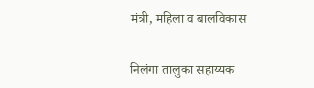मंत्री, महिला व बालविकास

निलंगा तालुका सहाय्यक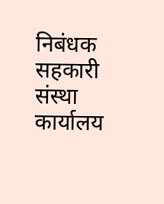निबंधक सहकारी संस्था कार्यालय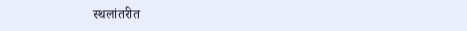स्थलांतरीत